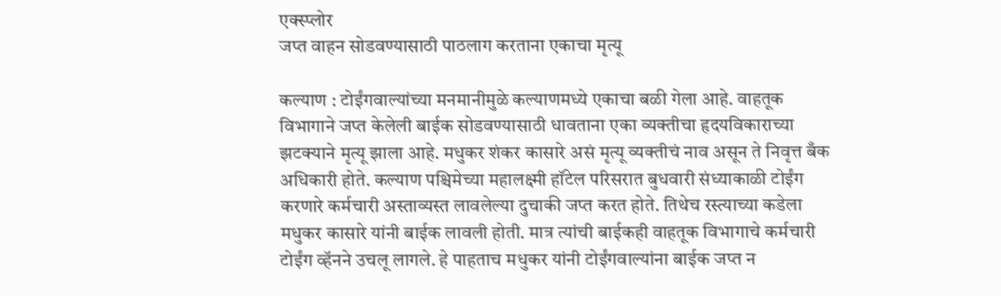एक्स्प्लोर
जप्त वाहन सोडवण्यासाठी पाठलाग करताना एकाचा मृत्यू

कल्याण : टोईंगवाल्यांच्या मनमानीमुळे कल्याणमध्ये एकाचा बळी गेला आहे. वाहतूक विभागाने जप्त केलेली बाईक सोडवण्यासाठी धावताना एका व्यक्तीचा हृदयविकाराच्या झटक्याने मृत्यू झाला आहे. मधुकर शंकर कासारे असं मृत्यू व्यक्तीचं नाव असून ते निवृत्त बँक अधिकारी होते. कल्याण पश्चिमेच्या महालक्ष्मी हॉटेल परिसरात बुधवारी संध्याकाळी टोईंग करणारे कर्मचारी अस्ताव्यस्त लावलेल्या दुचाकी जप्त करत होते. तिथेच रस्त्याच्या कडेला मधुकर कासारे यांनी बाईक लावली होती. मात्र त्यांची बाईकही वाहतूक विभागाचे कर्मचारी टोईंग व्हॅनने उचलू लागले. हे पाहताच मधुकर यांनी टोईंगवाल्यांना बाईक जप्त न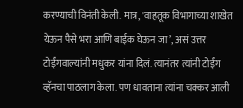करण्याची विनंती केली. मात्र, 'वाहतूक विभागाच्या शाखेत येऊन पैसे भरा आणि बाईक घेऊन जा’, असं उत्तर टोईंगवाल्यांनी मधुकर यांना दिलं. त्यानंतर त्यांनी टोईंग व्हॅनचा पाठलाग केला. पण धावताना त्यांना चक्कर आली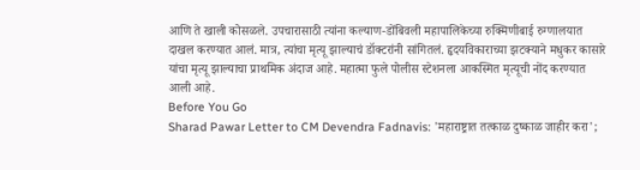आणि ते खाली कोसळले. उपचारासाठी त्यांना कल्याण-डोंबिवली महापालिकेच्या रुक्मिणीबाई रुग्णालयात दाखल करण्यात आलं. मात्र, त्यांचा मृत्यू झाल्याचं डॉक्टरांनी सांगितलं. हृदयविकाराच्या झटक्याने मधुकर कासारे यांचा मृत्यू झाल्याचा प्राथमिक अंदाज आहे. महात्मा फुले पोलीस स्टेशनला आकस्मित मृत्यूची नोंद करण्यात आली आहे.
Before You Go
Sharad Pawar Letter to CM Devendra Fadnavis: 'महाराष्ट्रात तत्काळ दुष्काळ जाहीर करा';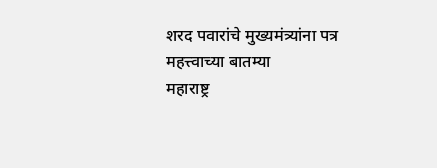शरद पवारांचे मुख्यमंत्र्यांना पत्र
महत्त्वाच्या बातम्या
महाराष्ट्र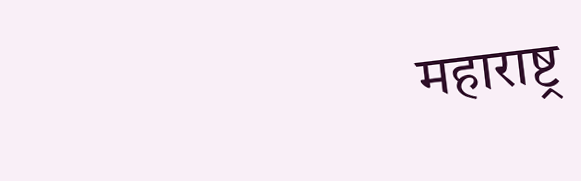महाराष्ट्र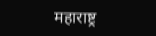महाराष्ट्र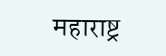महाराष्ट्र